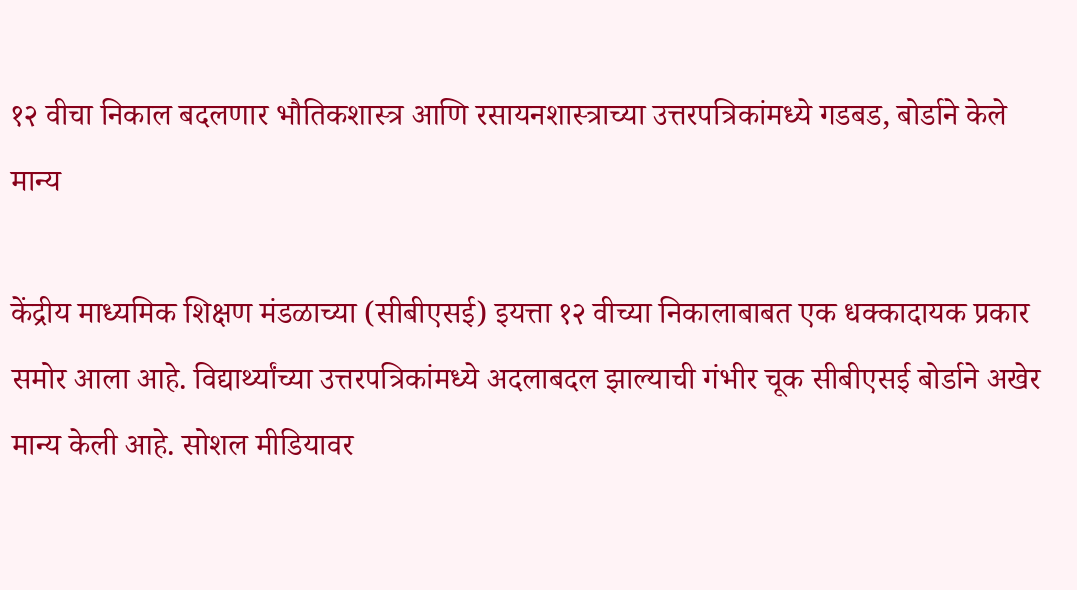१२ वीचा निकाल बदलणार भौतिकशास्त्र आणि रसायनशास्त्राच्या उत्तरपत्रिकांमध्ये गडबड, बोर्डाने केले मान्य

केंद्रीय माध्यमिक शिक्षण मंडळाच्या (सीबीएसई) इयत्ता १२ वीच्या निकालाबाबत एक धक्कादायक प्रकार समोर आला आहे. विद्यार्थ्यांच्या उत्तरपत्रिकांमध्ये अदलाबदल झाल्याची गंभीर चूक सीबीएसई बोर्डाने अखेर मान्य केली आहे. सोशल मीडियावर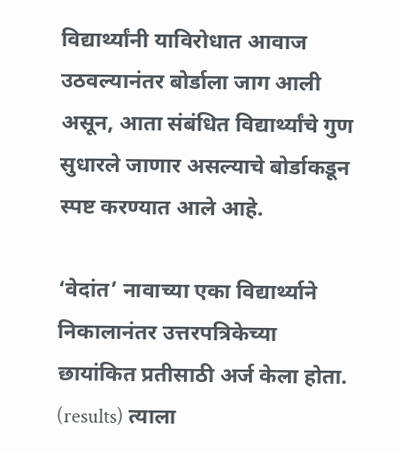विद्यार्थ्यांनी याविरोधात आवाज उठवल्यानंतर बोर्डाला जाग आली असून, आता संबंधित विद्यार्थ्यांचे गुण सुधारले जाणार असल्याचे बोर्डाकडून स्पष्ट करण्यात आले आहे.

‘वेदांत’ नावाच्या एका विद्यार्थ्याने निकालानंतर उत्तरपत्रिकेच्या छायांकित प्रतीसाठी अर्ज केला होता. (results) त्याला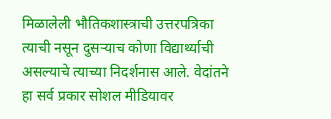मिळालेली भौतिकशास्त्राची उत्तरपत्रिका त्याची नसून दुसऱ्याच कोणा विद्यार्थ्याची असल्याचे त्याच्या निदर्शनास आले. वेदांतने हा सर्व प्रकार सोशल मीडियावर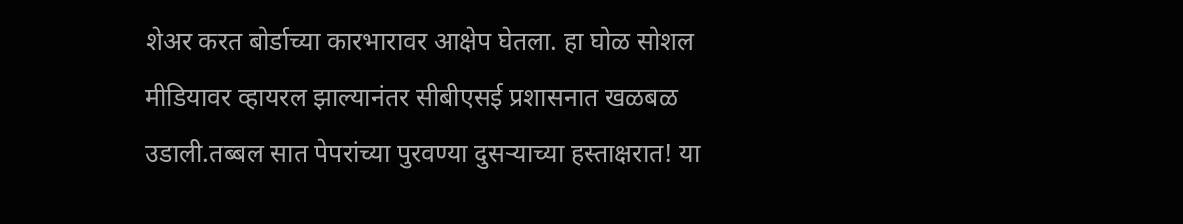शेअर करत बोर्डाच्या कारभारावर आक्षेप घेतला. हा घोळ सोशल मीडियावर व्हायरल झाल्यानंतर सीबीएसई प्रशासनात खळबळ उडाली.तब्बल सात पेपरांच्या पुरवण्या दुसऱ्याच्या हस्ताक्षरात! या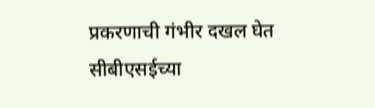प्रकरणाची गंभीर दखल घेत सीबीएसईच्या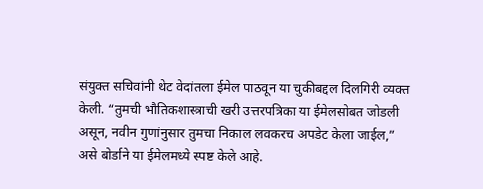संयुक्त सचिवांनी थेट वेदांतला ईमेल पाठवून या चुकीबद्दल दिलगिरी व्यक्त केली. “तुमची भौतिकशास्त्राची खरी उत्तरपत्रिका या ईमेलसोबत जोडली असून, नवीन गुणांनुसार तुमचा निकाल लवकरच अपडेट केला जाईल,” असे बोर्डाने या ईमेलमध्ये स्पष्ट केले आहे.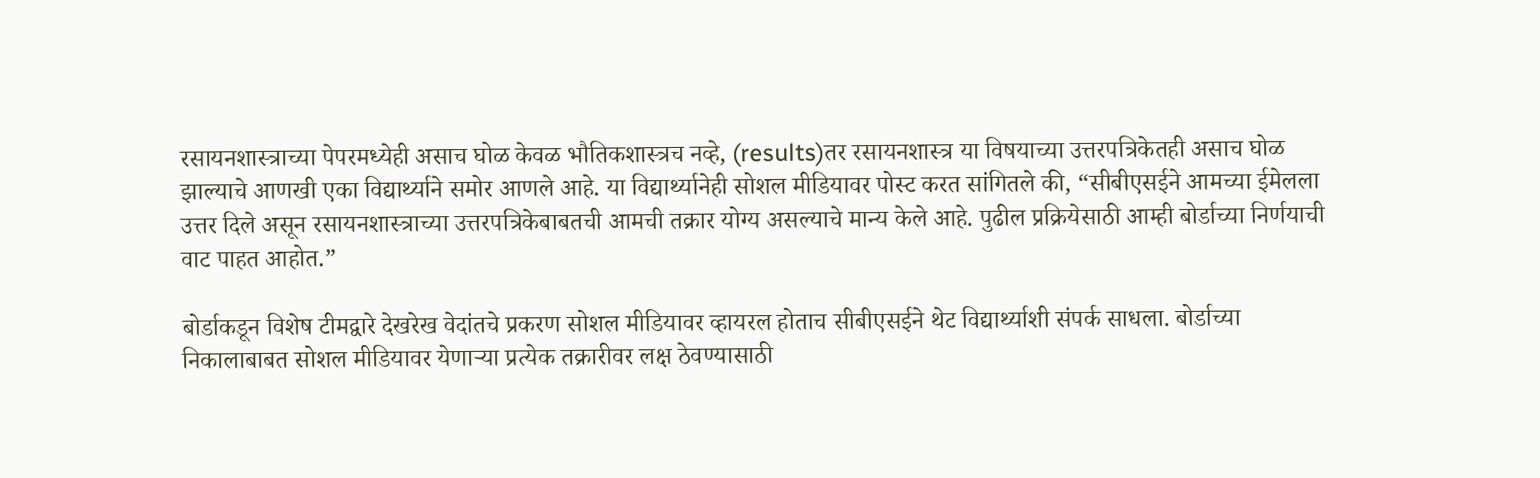रसायनशास्त्राच्या पेपरमध्येही असाच घोळ केवळ भौतिकशास्त्रच नव्हे, (results)तर रसायनशास्त्र या विषयाच्या उत्तरपत्रिकेतही असाच घोळ झाल्याचे आणखी एका विद्यार्थ्याने समोर आणले आहे. या विद्यार्थ्यानेही सोशल मीडियावर पोस्ट करत सांगितले की, “सीबीएसईने आमच्या ईमेलला उत्तर दिले असून रसायनशास्त्राच्या उत्तरपत्रिकेबाबतची आमची तक्रार योग्य असल्याचे मान्य केले आहे. पुढील प्रक्रियेसाठी आम्ही बोर्डाच्या निर्णयाची वाट पाहत आहोत.”

बोर्डाकडून विशेष टीमद्वारे देखरेख वेदांतचे प्रकरण सोशल मीडियावर व्हायरल होताच सीबीएसईने थेट विद्यार्थ्याशी संपर्क साधला. बोर्डाच्या निकालाबाबत सोशल मीडियावर येणाऱ्या प्रत्येक तक्रारीवर लक्ष ठेवण्यासाठी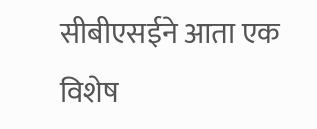सीबीएसईने आता एक विशेष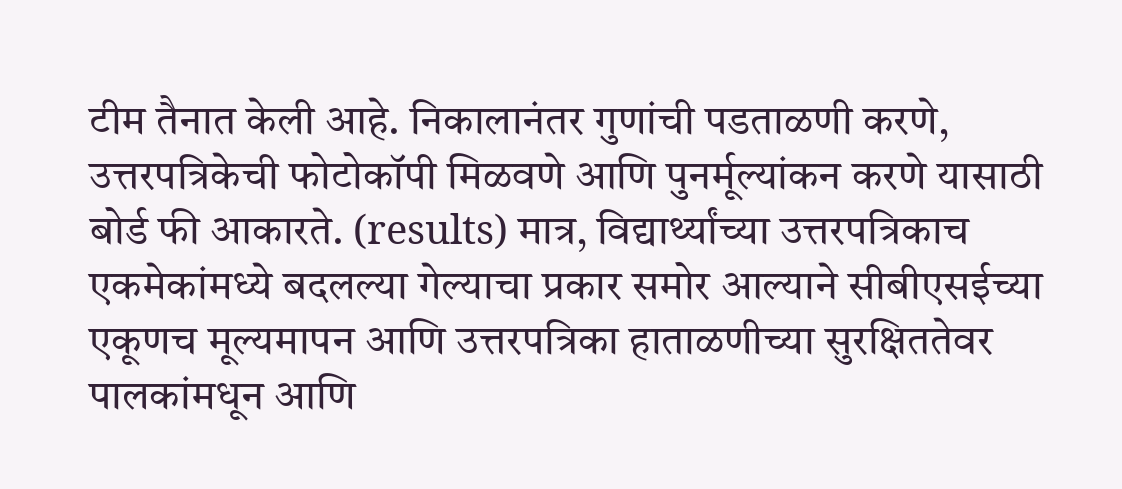टीम तैनात केली आहे. निकालानंतर गुणांची पडताळणी करणे, उत्तरपत्रिकेची फोटोकॉपी मिळवणे आणि पुनर्मूल्यांकन करणे यासाठी बोर्ड फी आकारते. (results) मात्र, विद्यार्थ्यांच्या उत्तरपत्रिकाच एकमेकांमध्ये बदलल्या गेल्याचा प्रकार समोर आल्याने सीबीएसईच्या एकूणच मूल्यमापन आणि उत्तरपत्रिका हाताळणीच्या सुरक्षिततेवर पालकांमधून आणि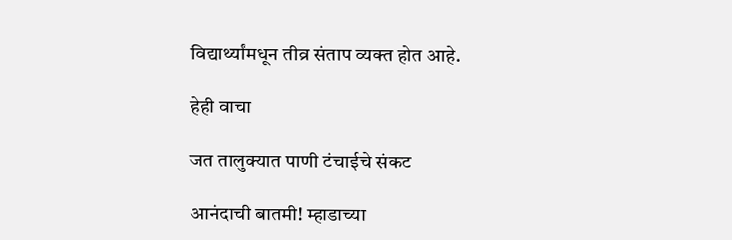विद्यार्थ्यांमधून तीव्र संताप व्यक्त होत आहे.

हेही वाचा

जत तालुक्यात पाणी टंचाईचे संकट

आनंदाची बातमी! म्हाडाच्या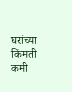घरांच्या किंमती कमी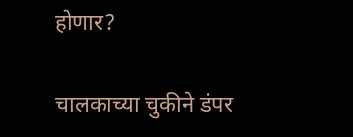होणार?

चालकाच्या चुकीने डंपर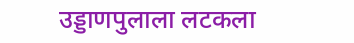उड्डाणपुलाला लटकला